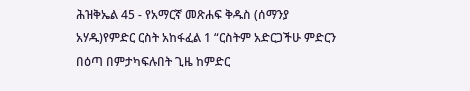ሕዝቅኤል 45 - የአማርኛ መጽሐፍ ቅዱስ (ሰማንያ አሃዱ)የምድር ርስት አከፋፈል 1 “ርስትም አድርጋችሁ ምድርን በዕጣ በምታካፍሉበት ጊዜ ከምድር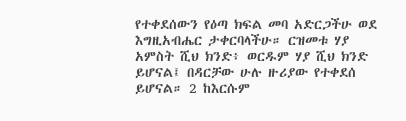የተቀደሰውን የዕጣ ክፍል መባ አድርጋችሁ ወደ እግዚአብሔር ታቀርባላችሁ። ርዝመቱ ሃያ አምስት ሺህ ክንድ፥ ወርዱም ሃያ ሺህ ክንድ ይሆናል፤ በዳርቻው ሁሉ ዙሪያው የተቀደሰ ይሆናል። 2 ከእርሱም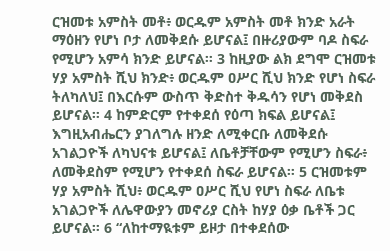ርዝመቱ አምስት መቶ፥ ወርዱም አምስት መቶ ክንድ አራት ማዕዘን የሆነ ቦታ ለመቅደሱ ይሆናል፤ በዙሪያውም ባዶ ስፍራ የሚሆን አምሳ ክንድ ይሆናል። 3 ከዚያው ልክ ደግሞ ርዝመቱ ሃያ አምስት ሺህ ክንድ፥ ወርዱም ዐሥር ሺህ ክንድ የሆነ ስፍራ ትለካለህ፤ በእርሱም ውስጥ ቅድስተ ቅዱሳን የሆነ መቅደስ ይሆናል። 4 ከምድርም የተቀደሰ የዕጣ ክፍል ይሆናል፤ እግዚአብሔርን ያገለግሉ ዘንድ ለሚቀርቡ ለመቅደሱ አገልጋዮች ለካህናቱ ይሆናል፤ ለቤቶቻቸውም የሚሆን ስፍራ፥ ለመቅደስም የሚሆን የተቀደሰ ስፍራ ይሆናል። 5 ርዝመቱም ሃያ አምስት ሺህ፥ ወርዱም ዐሥር ሺህ የሆነ ስፍራ ለቤቱ አገልጋዮች ለሌዋውያን መኖሪያ ርስት ከሃያ ዕቃ ቤቶች ጋር ይሆናል። 6 “ለከተማዪቱም ይዞታ በተቀደሰው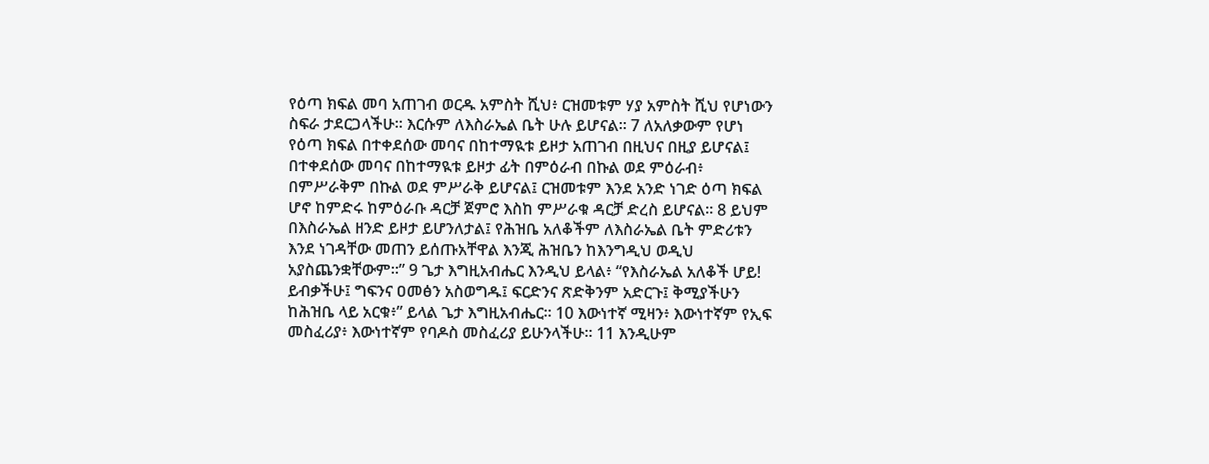የዕጣ ክፍል መባ አጠገብ ወርዱ አምስት ሺህ፥ ርዝመቱም ሃያ አምስት ሺህ የሆነውን ስፍራ ታደርጋላችሁ። እርሱም ለእስራኤል ቤት ሁሉ ይሆናል። 7 ለአለቃውም የሆነ የዕጣ ክፍል በተቀደሰው መባና በከተማዪቱ ይዞታ አጠገብ በዚህና በዚያ ይሆናል፤ በተቀደሰው መባና በከተማዪቱ ይዞታ ፊት በምዕራብ በኩል ወደ ምዕራብ፥ በምሥራቅም በኩል ወደ ምሥራቅ ይሆናል፤ ርዝመቱም እንደ አንድ ነገድ ዕጣ ክፍል ሆኖ ከምድሩ ከምዕራቡ ዳርቻ ጀምሮ እስከ ምሥራቁ ዳርቻ ድረስ ይሆናል። 8 ይህም በእስራኤል ዘንድ ይዞታ ይሆንለታል፤ የሕዝቤ አለቆችም ለእስራኤል ቤት ምድሪቱን እንደ ነገዳቸው መጠን ይሰጡአቸዋል እንጂ ሕዝቤን ከእንግዲህ ወዲህ አያስጨንቋቸውም።” 9 ጌታ እግዚአብሔር እንዲህ ይላል፥ “የእስራኤል አለቆች ሆይ! ይብቃችሁ፤ ግፍንና ዐመፅን አስወግዱ፤ ፍርድንና ጽድቅንም አድርጉ፤ ቅሚያችሁን ከሕዝቤ ላይ አርቁ፥” ይላል ጌታ እግዚአብሔር። 10 እውነተኛ ሚዛን፥ እውነተኛም የኢፍ መስፈሪያ፥ እውነተኛም የባዶስ መስፈሪያ ይሁንላችሁ። 11 እንዲሁም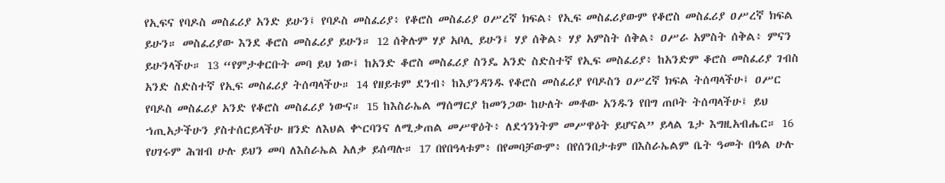የኢፍና የባዶስ መስፈሪያ አንድ ይሁን፤ የባዶስ መስፈሪያ፥ የቆሮስ መስፈሪያ ዐሥረኛ ክፍል፥ የኢፍ መስፈሪያውም የቆሮስ መስፈሪያ ዐሥረኛ ክፍል ይሁን። መስፈሪያው እንደ ቆሮስ መስፈሪያ ይሁን። 12 ሰቅሉም ሃያ አቦሊ ይሁን፤ ሃያ ሰቅል፥ ሃያ አምስት ሰቅል፥ ዐሥራ አምስት ሰቅል፥ ምናን ይሁንላችሁ። 13 “የምታቀርቡት መባ ይህ ነው፤ ከአንድ ቆሮስ መስፈሪያ ስንዴ አንድ ስድስተኛ የኢፍ መስፈሪያ፥ ከአንድም ቆሮስ መስፈሪያ ገብስ አንድ ስድስተኛ የኢፍ መስፈሪያ ትሰጣላችሁ። 14 የዘይቱም ደንብ፥ ከእያንዳንዱ የቆሮስ መስፈሪያ የባዶስን ዐሥረኛ ክፍል ትሰጣላችሁ፤ ዐሥር የባዶስ መስፈሪያ አንድ የቆሮስ መስፈሪያ ነውና። 15 ከእስራኤል ማሰማርያ ከመንጋው ከሁለት መቶው አንዱን የበግ ጠቦት ትሰጣላችሁ፤ ይህ ኀጢአታችሁን ያስተሰርይላችሁ ዘንድ ለእህል ቍርባንና ለሚቃጠል መሥዋዕት፥ ለደኅንነትም መሥዋዕት ይሆናል” ይላል ጌታ እግዚአብሔር። 16 የሀገሩም ሕዝብ ሁሉ ይህን መባ ለእስራኤል አለቃ ይሰጣሉ። 17 በየበዓላቱም፥ በየመባቻውም፥ በየሰንበታቱም በእስራኤልም ቤት ዓመት በዓል ሁሉ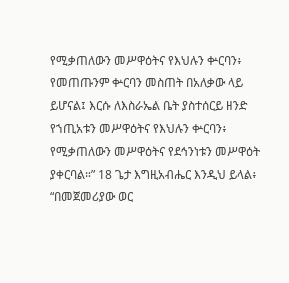የሚቃጠለውን መሥዋዕትና የእህሉን ቍርባን፥ የመጠጡንም ቍርባን መስጠት በአለቃው ላይ ይሆናል፤ እርሱ ለእስራኤል ቤት ያስተሰርይ ዘንድ የኀጢአቱን መሥዋዕትና የእህሉን ቍርባን፥ የሚቃጠለውን መሥዋዕትና የደኅንነቱን መሥዋዕት ያቀርባል።” 18 ጌታ እግዚአብሔር እንዲህ ይላል፥ “በመጀመሪያው ወር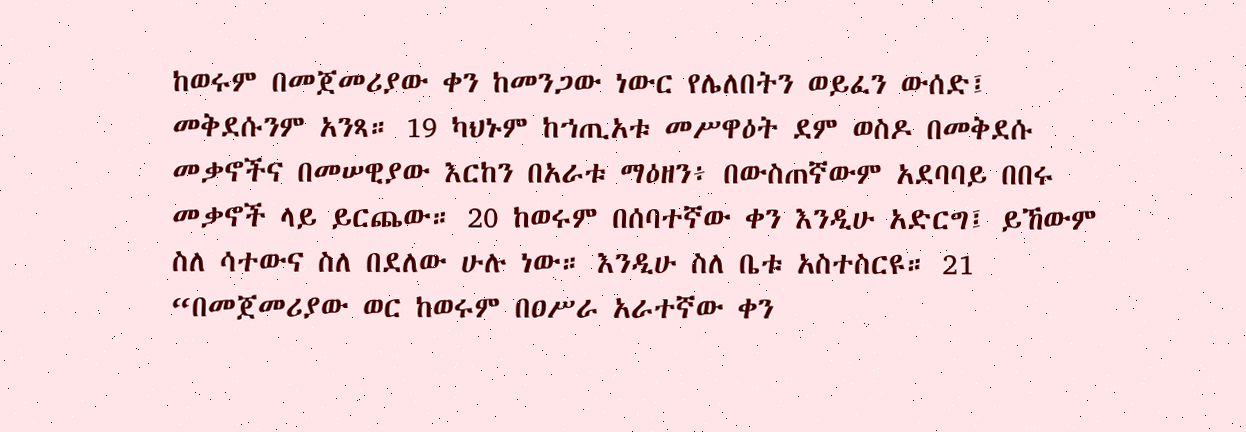ከወሩም በመጀመሪያው ቀን ከመንጋው ነውር የሌለበትን ወይፈን ውሰድ፤ መቅደሱንም አንጻ። 19 ካህኑም ከኀጢአቱ መሥዋዕት ደም ወስዶ በመቅደሱ መቃኖችና በመሠዊያው እርከን በአራቱ ማዕዘን፥ በውስጠኛውም አደባባይ በበሩ መቃኖች ላይ ይርጨው። 20 ከወሩም በሰባተኛው ቀን እንዲሁ አድርግ፤ ይኸውም ስለ ሳተውና ስለ በደለው ሁሉ ነው። እንዲሁ ስለ ቤቱ አስተስርዩ። 21 “በመጀመሪያው ወር ከወሩም በዐሥራ አራተኛው ቀን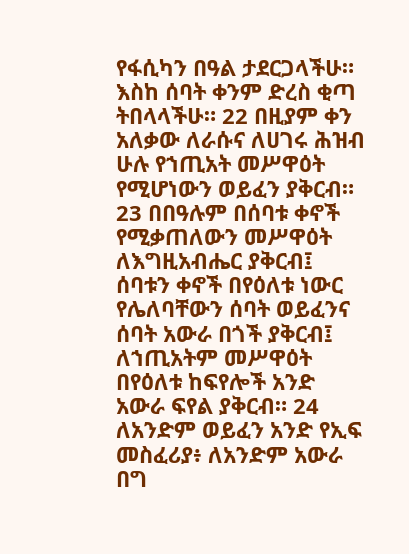የፋሲካን በዓል ታደርጋላችሁ። እስከ ሰባት ቀንም ድረስ ቂጣ ትበላላችሁ። 22 በዚያም ቀን አለቃው ለራሱና ለሀገሩ ሕዝብ ሁሉ የኀጢአት መሥዋዕት የሚሆነውን ወይፈን ያቅርብ። 23 በበዓሉም በሰባቱ ቀኖች የሚቃጠለውን መሥዋዕት ለእግዚአብሔር ያቅርብ፤ ሰባቱን ቀኖች በየዕለቱ ነውር የሌለባቸውን ሰባት ወይፈንና ሰባት አውራ በጎች ያቅርብ፤ ለኀጢአትም መሥዋዕት በየዕለቱ ከፍየሎች አንድ አውራ ፍየል ያቅርብ። 24 ለአንድም ወይፈን አንድ የኢፍ መስፈሪያ፥ ለአንድም አውራ በግ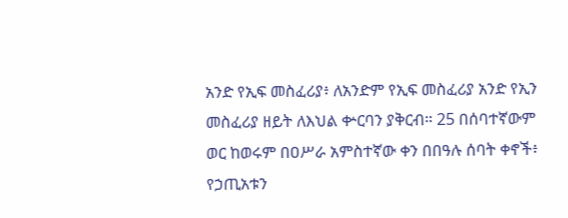አንድ የኢፍ መስፈሪያ፥ ለአንድም የኢፍ መስፈሪያ አንድ የኢን መስፈሪያ ዘይት ለእህል ቍርባን ያቅርብ። 25 በሰባተኛውም ወር ከወሩም በዐሥራ አምስተኛው ቀን በበዓሉ ሰባት ቀኖች፥ የኃጢአቱን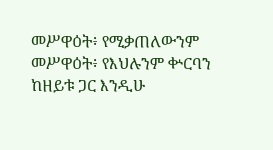መሥዋዕት፥ የሚቃጠለውንም መሥዋዕት፥ የእህሉንም ቍርባን ከዘይቱ ጋር እንዲሁ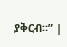ያቅርብ።” |